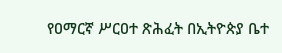የዐማርኛ ሥርዐተ ጽሕፈት በኢትዮጵያ ቤተ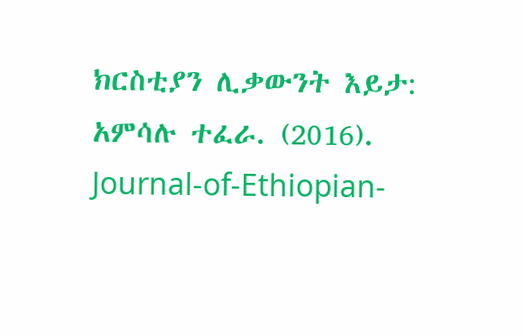ክርስቲያን ሊቃውንት እይታ: አምሳሉ ተፈራ. (2016). Journal-of-Ethiopian-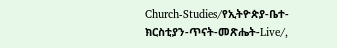Church-Studies/የኢትዮጵያ-ቤተ-ክርስቲያን-ጥናት-መጽሔት-Live/,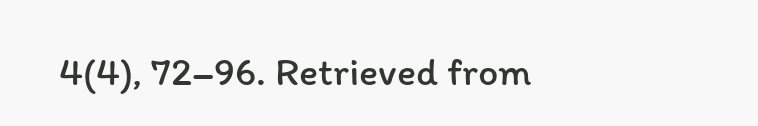4(4), 72–96. Retrieved from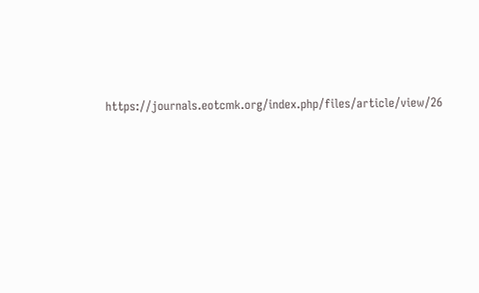https://journals.eotcmk.org/index.php/files/article/view/26